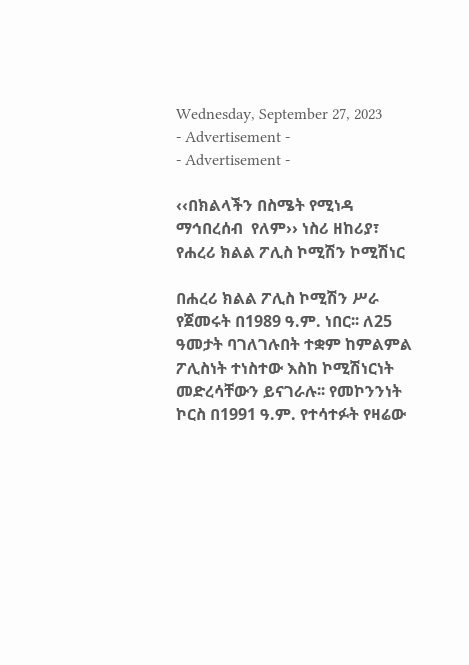Wednesday, September 27, 2023
- Advertisement -
- Advertisement -

‹‹በክልላችን በስሜት የሚነዳ ማኅበረሰብ  የለም›› ነስሪ ዘከሪያ፣ የሐረሪ ክልል ፖሊስ ኮሚሽን ኮሚሽነር

በሐረሪ ክልል ፖሊስ ኮሚሽን ሥራ የጀመሩት በ1989 ዓ.ም. ነበር፡፡ ለ25 ዓመታት ባገለገሉበት ተቋም ከምልምል ፖሊስነት ተነስተው እስከ ኮሚሽነርነት መድረሳቸውን ይናገራሉ፡፡ የመኮንንነት ኮርስ በ1991 ዓ.ም. የተሳተፉት የዛሬው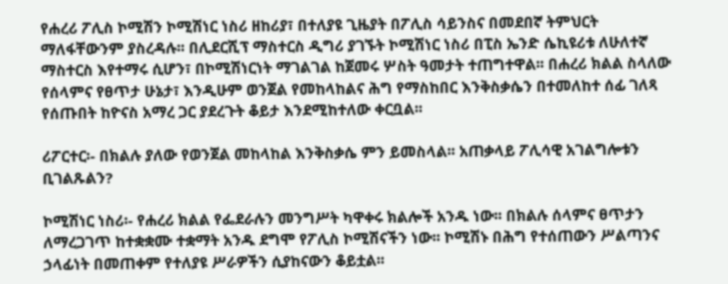የሐረሪ ፖሊስ ኮሚሽን ኮሚሽነር ነስሪ ዘከሪያ፣ በተለያዩ ጊዜያት በፖሊስ ሳይንስና በመደበኛ ትምህርት ማለፋቸውንም ያስረዳሉ፡፡ በሊደርሺፕ ማስተርስ ዲግሪ ያገኙት ኮሚሽነር ነስሪ በፒስ ኤንድ ሴኪዩሪቱ ለሁለተኛ ማስተርስ እየተማሩ ሲሆን፣ በኮሚሽነርነት ማገልገል ከጀመሩ ሦስት ዓመታት ተጠግተዋል፡፡ በሐረሪ ክልል ስላለው የሰላምና የፀጥታ ሁኔታ፣ እንዲሁም ወንጀል የመከላከልና ሕግ የማስከበር እንቅስቃሴን በተመለከተ ሰፊ ገለጻ የሰጡበት ከዮናስ አማረ ጋር ያደረጉት ቆይታ እንደሚከተለው ቀርቧል፡፡

ሪፖርተር፡- በክልሉ ያለው የወንጀል መከላከል እንቅስቃሴ ምን ይመስላል፡፡ አጠቃላይ ፖሊሳዊ አገልግሎቱን ቢገልጹልን?

ኮሚሽነር ነስሪ፡- የሐረሪ ክልል የፌደራሉን መንግሥት ካዋቀሩ ክልሎች አንዱ ነው፡፡ በክልሉ ሰላምና ፀጥታን ለማረጋገጥ ከተቋቋሙ ተቋማት አንዱ ደግሞ የፖሊስ ኮሚሽናችን ነው፡፡ ኮሚሽኑ በሕግ የተሰጠውን ሥልጣንና ኃላፊነት በመጠቀም የተለያዩ ሥራዎችን ሲያከናውን ቆይቷል፡፡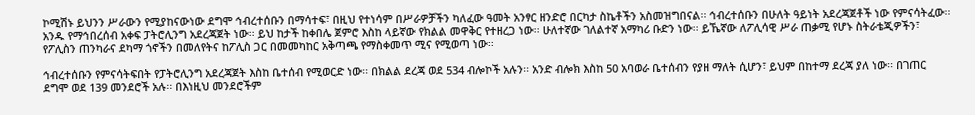ኮሚሽኑ ይህንን ሥራውን የሚያከናውነው ደግሞ ኅብረተሰቡን በማሳተፍ፣ በዚህ የተነሳም በሥራዎቻችን ካለፈው ዓመት አንፃር ዘንድሮ በርካታ ስኬቶችን አስመዝግበናል፡፡ ኅብረተሰቡን በሁለት ዓይነት አደረጃጀቶች ነው የምናሳትፈው፡፡ አንዱ የማኅበረሰብ አቀፍ ፓትሮሊንግ አደረጃጀት ነው፡፡ ይህ ከታች ከቀበሌ ጀምሮ እስከ ላይኛው የክልል መዋቅር የተዘረጋ ነው፡፡ ሁለተኛው ገለልተኛ አማካሪ ቡድን ነው፡፡ ይኼኛው ለፖሊሳዊ ሥራ ጠቃሚ የሆኑ ስትራቴጂዎችን፣ የፖሊስን ጠንካራና ደካማ ጎኖችን በመለየትና ከፖሊስ ጋር በመመካከር አቅጣጫ የማስቀመጥ ሚና የሚወጣ ነው፡፡

ኅብረተሰቡን የምናሳትፍበት የፓትሮሊንግ አደረጃጀት እስከ ቤተሰብ የሚወርድ ነው፡፡ በክልል ደረጃ ወደ 534 ብሎኮች አሉን፡፡ አንድ ብሎክ እስከ 50 አባወራ ቤተሰብን የያዘ ማለት ሲሆን፣ ይህም በከተማ ደረጃ ያለ ነው፡፡ በገጠር ደግሞ ወደ 139 መንደሮች አሉ፡፡ በእነዚህ መንደሮችም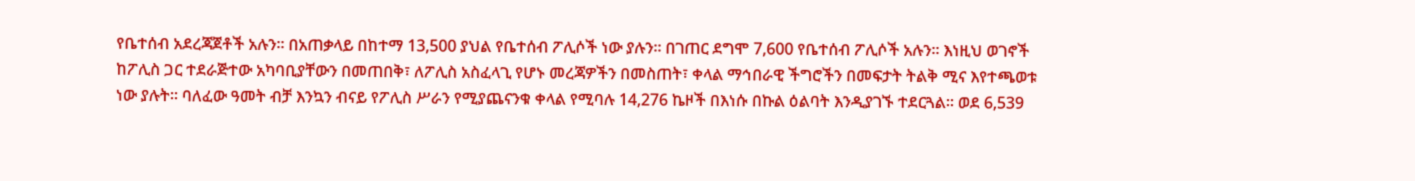የቤተሰብ አደረጃጀቶች አሉን፡፡ በአጠቃላይ በከተማ 13,500 ያህል የቤተሰብ ፖሊሶች ነው ያሉን፡፡ በገጠር ደግሞ 7,600 የቤተሰብ ፖሊሶች አሉን፡፡ እነዚህ ወገኖች ከፖሊስ ጋር ተደራጅተው አካባቢያቸውን በመጠበቅ፣ ለፖሊስ አስፈላጊ የሆኑ መረጃዎችን በመስጠት፣ ቀላል ማኅበራዊ ችግሮችን በመፍታት ትልቅ ሚና እየተጫወቱ ነው ያሉት፡፡ ባለፈው ዓመት ብቻ እንኳን ብናይ የፖሊስ ሥራን የሚያጨናንቁ ቀላል የሚባሉ 14,276 ኬዞች በእነሱ በኩል ዕልባት እንዲያገኙ ተደርጓል፡፡ ወደ 6,539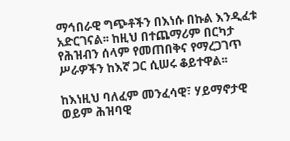ማኅበራዊ ግጭቶችን በእነሱ በኩል እንዲፈቱ አድርገናል፡፡ ከዚህ በተጨማሪም በርካታ የሕዝብን ሰላም የመጠበቅና የማረጋገጥ ሥራዎችን ከእኛ ጋር ሲሠሩ ቆይተዋል፡፡

ከእነዚህ ባለፈም መንፈሳዊ፣ ሃይማኖታዊ ወይም ሕዝባዊ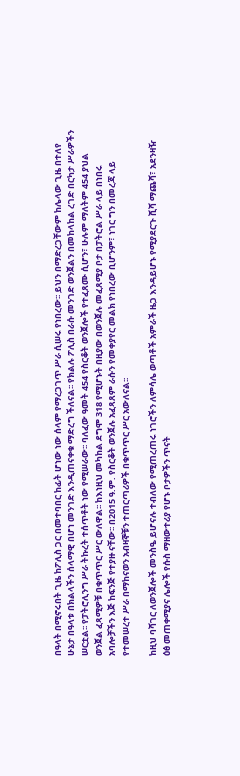በዓላት በሚኖሩበት ጊዜ ከፖሊስ ጋር በመተባበር ከፊት ሆነው ነው ሰላም የማረጋገጥ ሥራ ሲሠሩ የነበረው፡፡ ይህን በማድረጋቸውም ከሌላው ጊዜ በተለየ ሁኔታ በዓላቱ በክልላችን ሰላማዊ በሆነ መንገድ እንዲጠናቀቁ ማድረግ ችለናል፡፡ የክልሉ ፖሊስ በራሱ መንገድ ወንጀልን በመከላከል ረገድ በርካታ ሥራዎችን ሠርቷል፡፡ የፓትሮሊንግ ሥራ ትኩረት ተሰጥቶት ነው የሚሠራው፡፡ ባለፈው ዓመት 454 የስርቆት ወንጀሎች የተፈጸሙ ሲሆን፣ ሁሉም ማለትም 454 ያህል ወንጀል ፈጻሚዎቹ በቁጥጥር ሥር ውለዋል፡፡ ከእነዚህ መካከል ደግሞ 318 የሚሆኑት በዚያው በወንጀሉ መፈጸሚያ ቦታ በፓትሮል ሥራ ላይ በነበሩ አባሎቻችን እጅ ከፍንጅ የተያዙ ናቸው፡፡ በ2015 ዓ.ም. የስርቆት ወንጀሉ አፈጻጸም ራሱን የመቀያየር መልክ የነበረው ቢሆንም፣ ነገር ግን በመረጃ ላይ የተመሠረተ ሥራ በማከናወን አብዛኞቹን ተጠርጣሪዎች በቁጥጥር ሥር አውለናል፡፡

ከዚህ ባሻገር ለወንጀሎች መንስዔ ይሆናሉ ተብለው የሚጠረጠሩ ነገሮችን ለምሳሌ ወጣቶች አምራች ዜጋ እንዳይሆኑ የሚያደርጉ ሺሻ ማጨሻ፣ አደንዛዥ ዕፅ መጠቀሚያና ሌሎች የሱስ ማዘውተሪያ የሆኑ ቦታዎችን ጥናት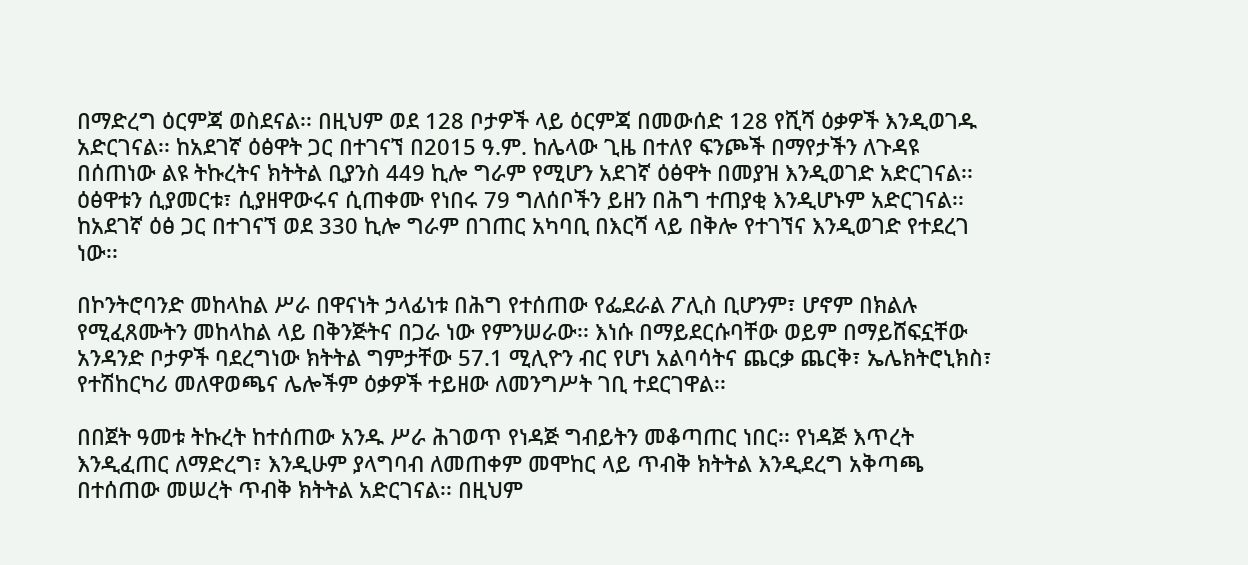በማድረግ ዕርምጃ ወስደናል፡፡ በዚህም ወደ 128 ቦታዎች ላይ ዕርምጃ በመውሰድ 128 የሺሻ ዕቃዎች እንዲወገዱ አድርገናል፡፡ ከአደገኛ ዕፅዋት ጋር በተገናኘ በ2015 ዓ.ም. ከሌላው ጊዜ በተለየ ፍንጮች በማየታችን ለጉዳዩ በሰጠነው ልዩ ትኩረትና ክትትል ቢያንስ 449 ኪሎ ግራም የሚሆን አደገኛ ዕፅዋት በመያዝ እንዲወገድ አድርገናል፡፡ ዕፅዋቱን ሲያመርቱ፣ ሲያዘዋውሩና ሲጠቀሙ የነበሩ 79 ግለሰቦችን ይዘን በሕግ ተጠያቂ እንዲሆኑም አድርገናል፡፡ ከአደገኛ ዕፅ ጋር በተገናኘ ወደ 330 ኪሎ ግራም በገጠር አካባቢ በእርሻ ላይ በቅሎ የተገኘና እንዲወገድ የተደረገ ነው፡፡

በኮንትሮባንድ መከላከል ሥራ በዋናነት ኃላፊነቱ በሕግ የተሰጠው የፌደራል ፖሊስ ቢሆንም፣ ሆኖም በክልሉ የሚፈጸሙትን መከላከል ላይ በቅንጅትና በጋራ ነው የምንሠራው፡፡ እነሱ በማይደርሱባቸው ወይም በማይሸፍኗቸው አንዳንድ ቦታዎች ባደረግነው ክትትል ግምታቸው 57.1 ሚሊዮን ብር የሆነ አልባሳትና ጨርቃ ጨርቅ፣ ኤሌክትሮኒክስ፣ የተሽከርካሪ መለዋወጫና ሌሎችም ዕቃዎች ተይዘው ለመንግሥት ገቢ ተደርገዋል፡፡

በበጀት ዓመቱ ትኩረት ከተሰጠው አንዱ ሥራ ሕገወጥ የነዳጅ ግብይትን መቆጣጠር ነበር፡፡ የነዳጅ እጥረት እንዲፈጠር ለማድረግ፣ እንዲሁም ያላግባብ ለመጠቀም መሞከር ላይ ጥብቅ ክትትል እንዲደረግ አቅጣጫ በተሰጠው መሠረት ጥብቅ ክትትል አድርገናል፡፡ በዚህም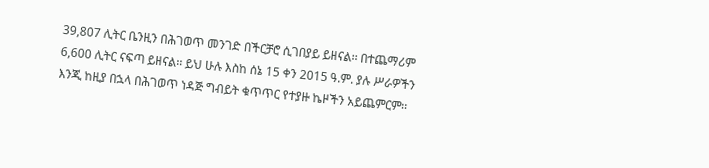39,807 ሊትር ቤንዚን በሕገወጥ መንገድ በችርቻሮ ሲገበያይ ይዘናል፡፡ በተጨማሪም 6,600 ሊትር ናፍጣ ይዘናል፡፡ ይህ ሁሉ እስከ ሰኔ 15 ቀን 2015 ዓ.ም. ያሉ ሥራዎችን እንጂ ከዚያ በኋላ በሕገወጥ ነዳጅ ግብይት ቁጥጥር የተያዙ ኬዞችን አይጨምርም፡፡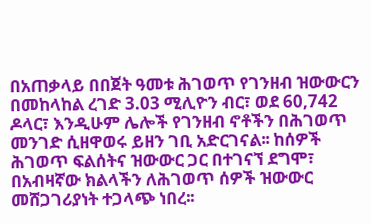በአጠቃላይ በበጀት ዓመቱ ሕገወጥ የገንዘብ ዝውውርን በመከላከል ረገድ 3.03 ሚሊዮን ብር፣ ወደ 60,742 ዶላር፣ እንዲሁም ሌሎች የገንዘብ ኖቶችን በሕገወጥ መንገድ ሲዘዋወሩ ይዘን ገቢ አድርገናል፡፡ ከሰዎች ሕገወጥ ፍልሰትና ዝውውር ጋር በተገናኘ ደግሞ፣ በአብዛኛው ክልላችን ለሕገወጥ ሰዎች ዝውውር መሸጋገሪያነት ተጋላጭ ነበረ፡፡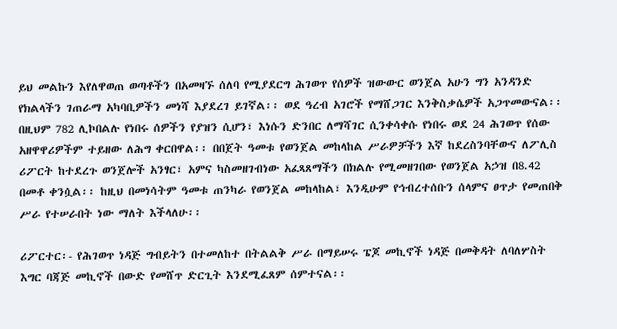ይህ መልኩን እየለዋወጠ ወጣቶችን በአመዛኙ ሰለባ የሚያደርግ ሕገወጥ የሰዎች ዝውውር ወንጀል አሁን ግን አንዳንድ የክልላችን ገጠራማ አካባቢዎችን መነሻ እያደረገ ይገኛል፡፡ ወደ ዓረብ አገሮች የማሸጋገር እንቅስቃሴዎች አጋጥመውናል፡፡ በዚህም 782 ሊኮበልሉ የነበሩ ሰዎችን የያዝን ሲሆን፣ እነሱን ድንበር ለማሻገር ሲንቀሳቀሱ የነበሩ ወደ 24 ሕገወጥ የሰው አዘዋዋሪዎችም ተይዘው ለሕግ ቀርበዋል፡፡ በበጀት ዓመቱ የወንጀል መከላከል ሥራዎቻችን እኛ ከደረስንባቸውና ለፖሊስ ሪፖርት ከተደረጉ ወንጀሎች አንፃር፣ አምና ካስመዘገብነው አፈጻጸማችን በክልሉ የሚመዘገበው የወንጀል አኃዝ በ8.42 በመቶ ቀንሷል፡፡ ከዚህ በመነሳትም ዓመቱ ጠንካራ የወንጀል መከላከል፣ እንዲሁም የኅብረተሰቡን ሰላምና ፀጥታ የመጠበቅ ሥራ የተሠራበት ነው ማለት እችላለሁ፡፡

ሪፖርተር፡- የሕገወጥ ነዳጅ ግብይትን በተመለከተ በትልልቅ ሥራ በማይሠሩ ፔጆ መኪኖች ነዳጅ በመቅዳት ለባለሦስት እግር ባጃጅ መኪኖች በውድ የመሸጥ ድርጊት እንደሚፈጸም ሰምተናል፡፡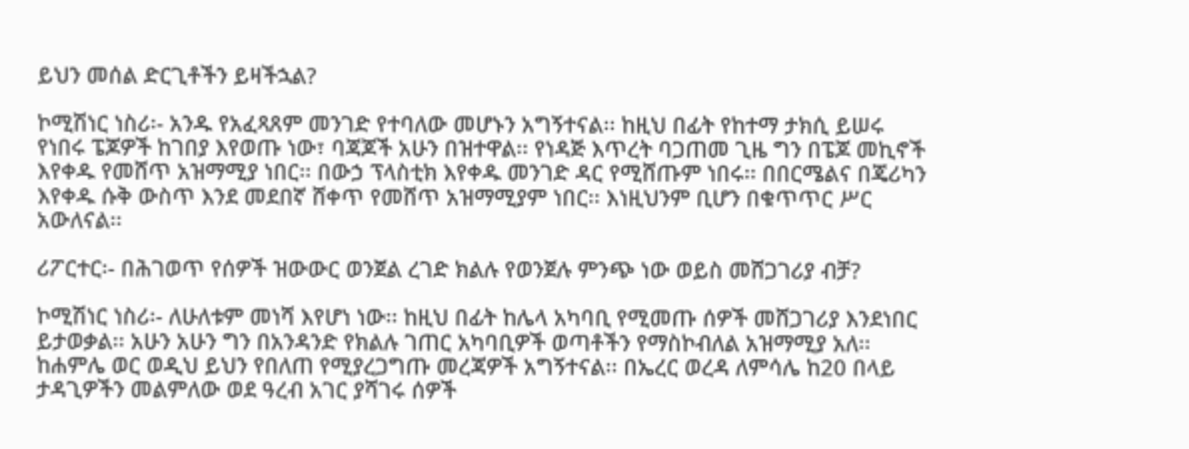ይህን መሰል ድርጊቶችን ይዛችኋል?

ኮሚሽነር ነስሪ፡- አንዱ የአፈጻጸም መንገድ የተባለው መሆኑን አግኝተናል፡፡ ከዚህ በፊት የከተማ ታክሲ ይሠሩ የነበሩ ፔጆዎች ከገበያ እየወጡ ነው፣ ባጃጆች አሁን በዝተዋል፡፡ የነዳጅ እጥረት ባጋጠመ ጊዜ ግን በፔጆ መኪኖች እየቀዱ የመሸጥ አዝማሚያ ነበር፡፡ በውኃ ፕላስቲክ እየቀዱ መንገድ ዳር የሚሸጡም ነበሩ፡፡ በበርሜልና በጄሪካን እየቀዱ ሱቅ ውስጥ እንደ መደበኛ ሸቀጥ የመሸጥ አዝማሚያም ነበር፡፡ እነዚህንም ቢሆን በቁጥጥር ሥር አውለናል፡፡

ሪፖርተር፡- በሕገወጥ የሰዎች ዝውውር ወንጀል ረገድ ክልሉ የወንጀሉ ምንጭ ነው ወይስ መሸጋገሪያ ብቻ?

ኮሚሽነር ነስሪ፡- ለሁለቱም መነሻ እየሆነ ነው፡፡ ከዚህ በፊት ከሌላ አካባቢ የሚመጡ ሰዎች መሸጋገሪያ እንደነበር ይታወቃል፡፡ አሁን አሁን ግን በአንዳንድ የክልሉ ገጠር አካባቢዎች ወጣቶችን የማስኮብለል አዝማሚያ አለ፡፡ ከሐምሌ ወር ወዲህ ይህን የበለጠ የሚያረጋግጡ መረጃዎች አግኝተናል፡፡ በኤረር ወረዳ ለምሳሌ ከ20 በላይ ታዳጊዎችን መልምለው ወደ ዓረብ አገር ያሻገሩ ሰዎች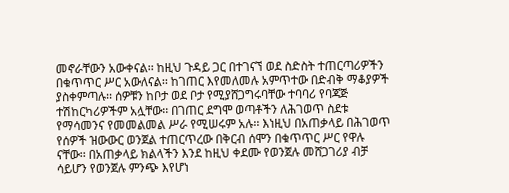መኖራቸውን አውቀናል፡፡ ከዚህ ጉዳይ ጋር በተገናኘ ወደ ስድስት ተጠርጣሪዎችን በቁጥጥር ሥር አውለናል፡፡ ከገጠር እየመለመሉ አምጥተው በድብቅ ማቆያዎች ያስቀምጣሉ፡፡ ሰዎቹን ከቦታ ወደ ቦታ የሚያሸጋግሩባቸው ተባባሪ የባጃጅ ተሽከርካሪዎችም አሏቸው፡፡ በገጠር ደግሞ ወጣቶችን ለሕገወጥ ስደቱ የማሳመንና የመመልመል ሥራ የሚሠሩም አሉ፡፡ እነዚህ በአጠቃላይ በሕገወጥ የሰዎች ዝውውር ወንጀል ተጠርጥረው በቅርብ ሰሞን በቁጥጥር ሥር የዋሉ ናቸው፡፡ በአጠቃላይ ክልላችን እንደ ከዚህ ቀደሙ የወንጀሉ መሸጋገሪያ ብቻ ሳይሆን የወንጀሉ ምንጭ እየሆነ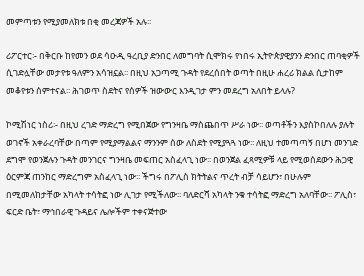መምጣቱን የሚያመለክቱ በቂ መረጃዎች አሉ፡፡

ሪፖርተር፡- በቅርቡ ከየመን ወደ ሳዑዲ ዓረቢያ ድንበር ለመግባት ሲሞክሩ የነበሩ ኢትዮጵያዊያንን ድንበር ጠባቂዎች ሲገድሏቸው መታየቱ ዓለምን አሳዝኗል፡፡ በዚህ አጋጣሚ ጉዳት የደረሰበት ወጣት በዚሁ ሐረሪ ክልል ሲታከም መቆየቱን ሰምተናል፡፡ ሕገወጥ ስደትና የሰዎች ዝውውር እንዲገታ ምን መደረግ አለበት ይላሉ?

ኮሚሽነር ነስሪ፡- በዚህ ረገድ ማድረግ የሚበጀው የግንዛቤ ማስጨበጥ ሥራ ነው፡፡ ወጣቶችን እያስኮበለሉ ያሉት ወገኖች አቀራረባቸው በጣም የሚያማልልና ማንንም ሰው ለስደት የሚያጓጓ ነው፡፡ ለዚህ ተመጣጣኝ በሆነ መንገድ ደግሞ የወንጀሉን ጉዳት መንገርና ግንዛቤ መፍጠር አስፈላጊ ነው፡፡ በወንጀል ፈጻሚዎቹ ላይ የሚወሰደውን ሕጋዊ ዕርምጃ ጠንከር ማድረግም አስፈላጊ ነው፡፡ ችግሩ በፖሊስ ክትትልና ጥረት ብቻ ሳይሆን፣ በሁሉም በሚመለከታቸው አካላት ተሳትፎ ነው ሊገታ የሚችለው፡፡ ባለድርሻ አካላት ንቁ ተሳትፎ ማድረግ አለባቸው፡፡ ፖሊስ፣ ፍርድ ቤት፣ ማኅበራዊ ጉዳይና ሌሎችም ተቀናጅተው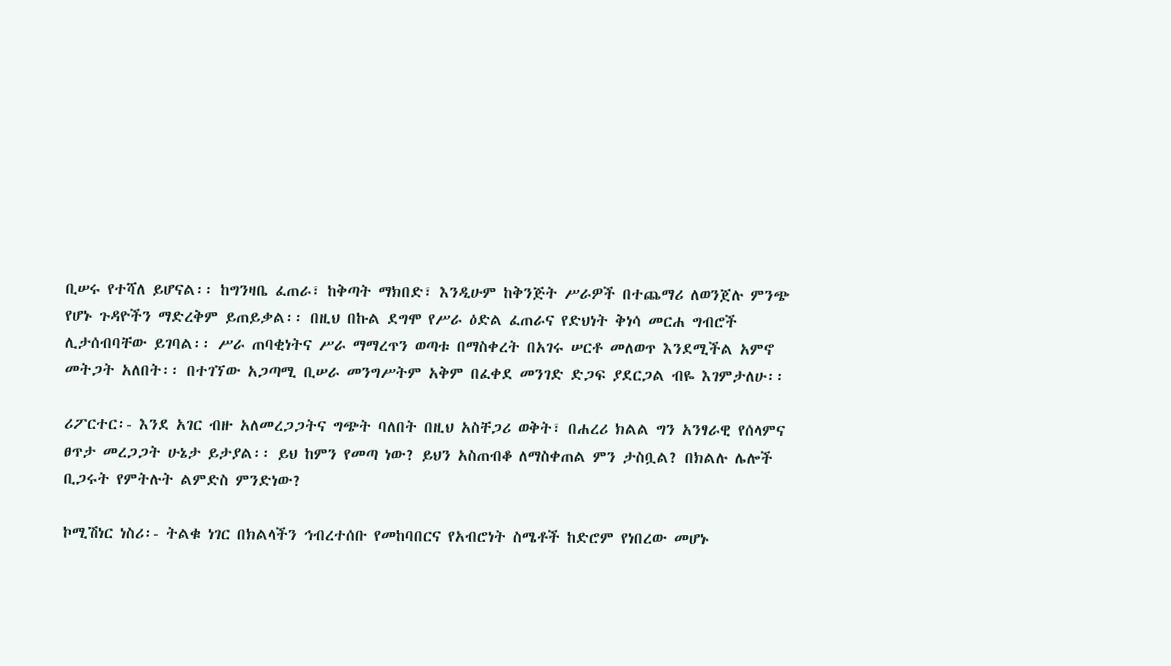ቢሠሩ የተሻለ ይሆናል፡፡ ከግንዛቤ ፈጠራ፣ ከቅጣት ማክበድ፣ እንዲሁም ከቅንጅት ሥራዎች በተጨማሪ ለወንጀሉ ምንጭ የሆኑ ጉዳዮችን ማድረቅም ይጠይቃል፡፡ በዚህ በኩል ደግሞ የሥራ ዕድል ፈጠራና የድህነት ቅነሳ መርሐ ግብሮች ሊታሰብባቸው ይገባል፡፡ ሥራ ጠባቂነትና ሥራ ማማረጥን ወጣቱ በማስቀረት በአገሩ ሠርቶ መለወጥ እንደሚችል አምኖ መትጋት አለበት፡፡ በተገኘው አጋጣሚ ቢሠራ መንግሥትም አቅም በፈቀደ መንገድ ድጋፍ ያደርጋል ብዬ እገምታለሁ፡፡

ሪፖርተር፡- እንደ አገር ብዙ አለመረጋጋትና ግጭት ባለበት በዚህ አስቸጋሪ ወቅት፣ በሐረሪ ክልል ግን አንፃራዊ የሰላምና ፀጥታ መረጋጋት ሁኔታ ይታያል፡፡ ይህ ከምን የመጣ ነው? ይህን አስጠብቆ ለማስቀጠል ምን ታስቧል? በክልሉ ሌሎች ቢጋሩት የምትሉት ልምድስ ምንድነው?

ኮሚሽነር ነስሪ፡- ትልቁ ነገር በክልላችን ኅብረተሰቡ የመከባበርና የአብሮነት ስሜቶች ከድሮም የነበረው መሆኑ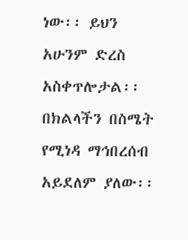ነው፡፡ ይህን አሁንም ድረስ አስቀጥሎታል፡፡ በክልላችን በስሜት የሚነዳ ማኅበረሰብ አይደለም ያለው፡፡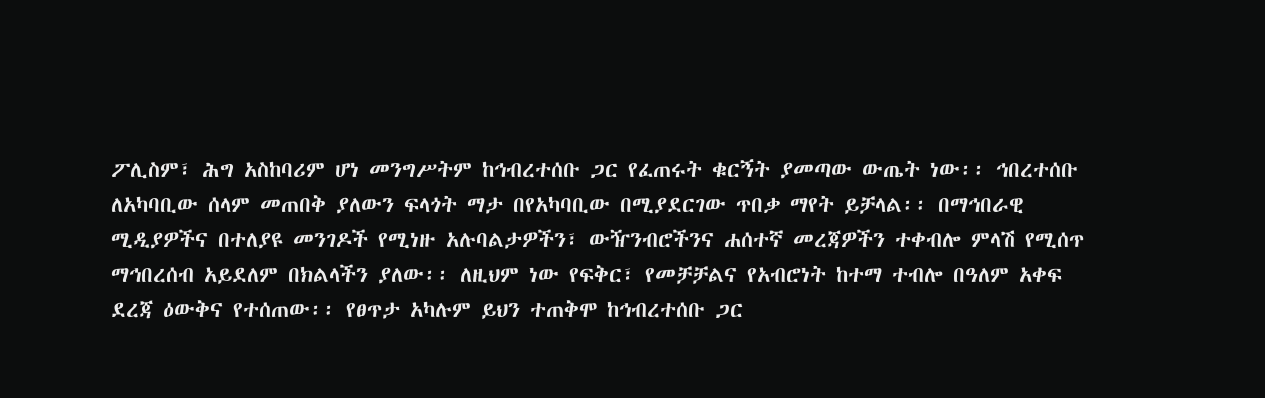ፖሊስም፣ ሕግ አስከባሪም ሆነ መንግሥትም ከኅብረተሰቡ ጋር የፈጠሩት ቁርኝት ያመጣው ውጤት ነው፡፡ ኅበረተሰቡ ለአካባቢው ሰላም መጠበቅ ያለውን ፍላጎት ማታ በየአካባቢው በሚያደርገው ጥበቃ ማየት ይቻላል፡፡ በማኅበራዊ ሚዲያዎችና በተለያዩ መንገዶች የሚነዙ አሉባልታዎችን፣ ውዥንብሮችንና ሐሰተኛ መረጃዎችን ተቀብሎ ምላሽ የሚሰጥ ማኅበረሰብ አይደለም በክልላችን ያለው፡፡ ለዚህም ነው የፍቅር፣ የመቻቻልና የአብሮነት ከተማ ተብሎ በዓለም አቀፍ ደረጃ ዕውቅና የተሰጠው፡፡ የፀጥታ አካሉም ይህን ተጠቅሞ ከኅብረተሰቡ ጋር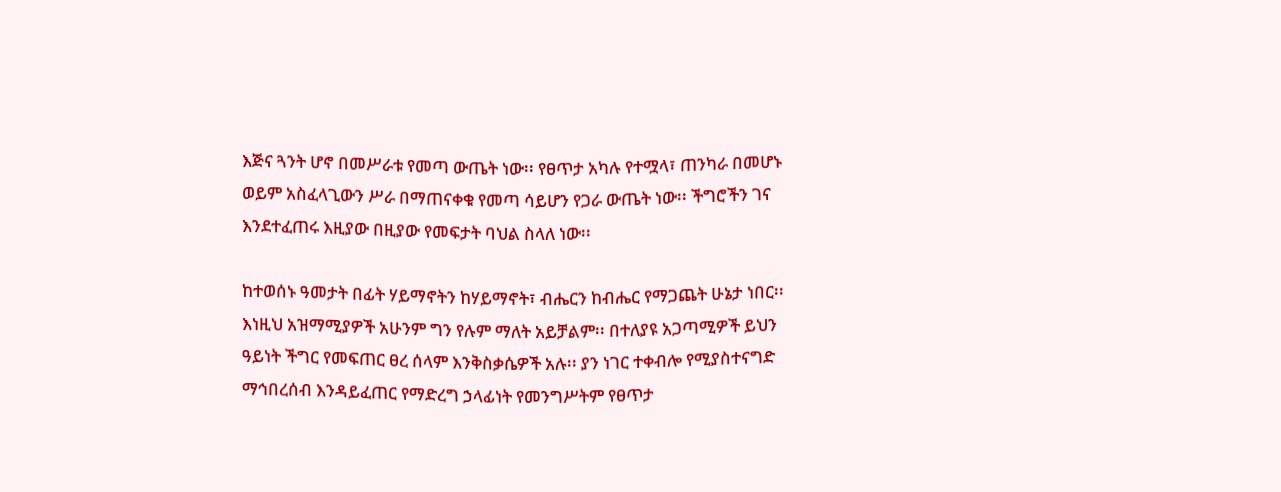እጅና ጓንት ሆኖ በመሥራቱ የመጣ ውጤት ነው፡፡ የፀጥታ አካሉ የተሟላ፣ ጠንካራ በመሆኑ ወይም አስፈላጊውን ሥራ በማጠናቀቁ የመጣ ሳይሆን የጋራ ውጤት ነው፡፡ ችግሮችን ገና እንደተፈጠሩ እዚያው በዚያው የመፍታት ባህል ስላለ ነው፡፡

ከተወሰኑ ዓመታት በፊት ሃይማኖትን ከሃይማኖት፣ ብሔርን ከብሔር የማጋጨት ሁኔታ ነበር፡፡ እነዚህ አዝማሚያዎች አሁንም ግን የሉም ማለት አይቻልም፡፡ በተለያዩ አጋጣሚዎች ይህን ዓይነት ችግር የመፍጠር ፀረ ሰላም እንቅስቃሴዎች አሉ፡፡ ያን ነገር ተቀብሎ የሚያስተናግድ ማኅበረሰብ እንዳይፈጠር የማድረግ ኃላፊነት የመንግሥትም የፀጥታ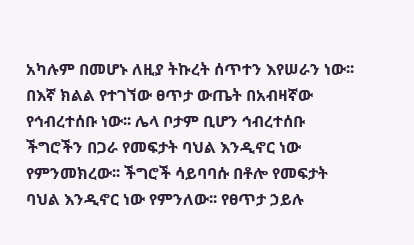አካሉም በመሆኑ ለዚያ ትኩረት ሰጥተን እየሠራን ነው፡፡ በእኛ ክልል የተገኘው ፀጥታ ውጤት በአብዛኛው የኅብረተሰቡ ነው፡፡ ሌላ ቦታም ቢሆን ኅብረተሰቡ ችግሮችን በጋራ የመፍታት ባህል እንዲኖር ነው የምንመክረው፡፡ ችግሮች ሳይባባሱ በቶሎ የመፍታት ባህል እንዲኖር ነው የምንለው፡፡ የፀጥታ ኃይሉ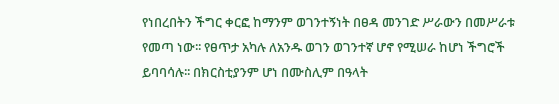የነበረበትን ችግር ቀርፎ ከማንም ወገንተኝነት በፀዳ መንገድ ሥራውን በመሥራቱ የመጣ ነው፡፡ የፀጥታ አካሉ ለአንዱ ወገን ወገንተኛ ሆኖ የሚሠራ ከሆነ ችግሮች ይባባሳሉ፡፡ በክርስቲያንም ሆነ በሙስሊም በዓላት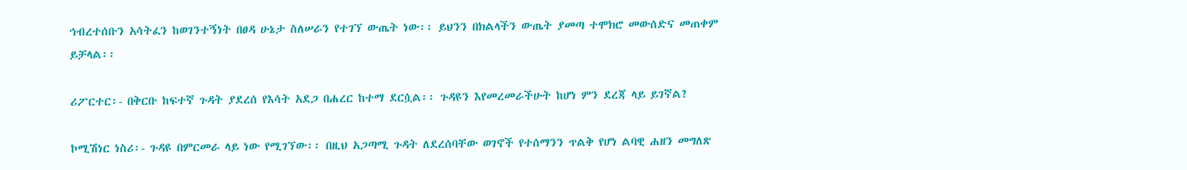ኅብረተሰቡን አሳትፈን ከወገንተኝነት በፀዳ ሁኔታ ስለሠራን የተገኘ ውጤት ነው፡፡ ይህንን በክልላችን ውጤት ያመጣ ተሞክሮ መውሰድና መጠቀም ይቻላል፡፡

ሪፖርተር፡- በቅርቡ ከፍተኛ ጉዳት ያደረሰ የእሳት አደጋ በሐረር ከተማ ደርሷል፡፡ ጉዳዩን እየመረመራችሁት ከሆነ ምን ደረጃ ላይ ይገኛል?

ኮሚሽነር ነስሪ፡- ጉዳዩ በምርመራ ላይ ነው የሚገኘው፡፡ በዚህ አጋጣሚ ጉዳት ለደረሰባቸው ወገኖች የተሰማንን ጥልቅ የሆነ ልባዊ ሐዘን መግለጽ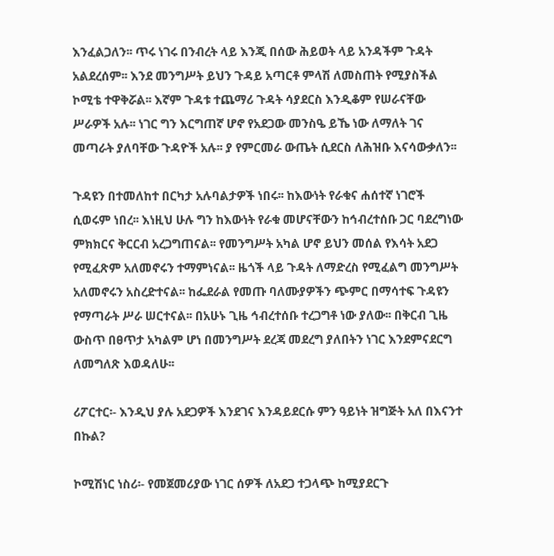እንፈልጋለን፡፡ ጥሩ ነገሩ በንብረት ላይ እንጂ በሰው ሕይወት ላይ አንዳችም ጉዳት አልደረሰም፡፡ እንደ መንግሥት ይህን ጉዳይ አጣርቶ ምላሽ ለመስጠት የሚያስችል ኮሚቴ ተዋቅሯል፡፡ እኛም ጉዳቱ ተጨማሪ ጉዳት ሳያደርስ እንዲቆም የሠራናቸው ሥራዎች አሉ፡፡ ነገር ግን እርግጠኛ ሆኖ የአደጋው መንስዔ ይኼ ነው ለማለት ገና መጣራት ያለባቸው ጉዳዮች አሉ፡፡ ያ የምርመራ ውጤት ሲደርስ ለሕዝቡ እናሳውቃለን፡፡

ጉዳዩን በተመለከተ በርካታ አሉባልታዎች ነበሩ፡፡ ከእውነት የራቁና ሐሰተኛ ነገሮች ሲወሩም ነበረ፡፡ እነዚህ ሁሉ ግን ከእውነት የራቁ መሆናቸውን ከኅብረተሰቡ ጋር ባደረግነው ምክክርና ቅርርብ አረጋግጠናል፡፡ የመንግሥት አካል ሆኖ ይህን መሰል የእሳት አደጋ የሚፈጽም አለመኖሩን ተማምነናል፡፡ ዜጎች ላይ ጉዳት ለማድረስ የሚፈልግ መንግሥት አለመኖሩን አስረድተናል፡፡ ከፌደራል የመጡ ባለሙያዎችን ጭምር በማሳተፍ ጉዳዩን የማጣራት ሥራ ሠርተናል፡፡ በአሁኑ ጊዜ ኅብረተሰቡ ተረጋግቶ ነው ያለው፡፡ በቅርብ ጊዜ ውስጥ በፀጥታ አካልም ሆነ በመንግሥት ደረጃ መደረግ ያለበትን ነገር እንደምናደርግ ለመግለጽ እወዳለሁ፡፡

ሪፖርተር፡- እንዲህ ያሉ አደጋዎች እንደገና እንዳይደርሱ ምን ዓይነት ዝግጅት አለ በእናንተ በኩል?

ኮሚሽነር ነስሪ፡- የመጀመሪያው ነገር ሰዎች ለአደጋ ተጋላጭ ከሚያደርጉ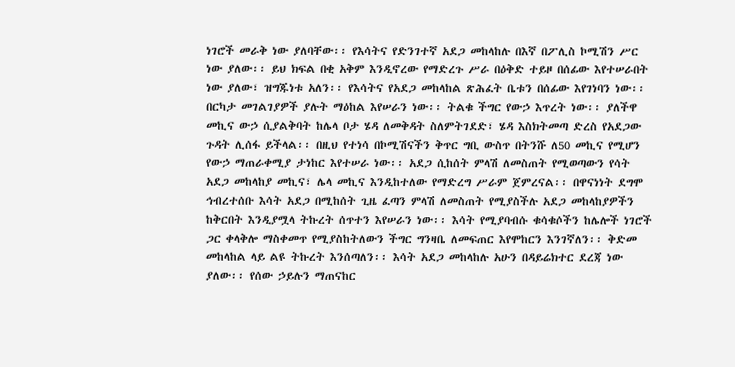ነገሮች መራቅ ነው ያለባቸው፡፡ የእሳትና የድንገተኛ አደጋ መከላከሉ በእኛ በፖሊስ ኮሚሽን ሥር ነው ያለው፡፡ ይህ ክፍል በቂ አቅም እንዲኖረው የማድረጉ ሥራ በዕቅድ ተይዞ በሰፊው እየተሠራበት ነው ያለው፣ ዝግጁነቱ አለን፡፡ የእሳትና የአደጋ መከላከል ጽሕፈት ቤቱን በሰፊው እየገነባን ነው፡፡ በርካታ መገልገያዎች ያሉት ማዕከል እየሠራን ነው፡፡ ትልቁ ችግር የውኃ እጥረት ነው፡፡ ያለችዋ መኪና ውኃ ሲያልቅባት ከሌላ ቦታ ሄዳ ለመቅዳት ስለምትገደድ፣ ሄዳ እስክትመጣ ድረስ የአደጋው ጉዳት ሊሰፋ ይችላል፡፡ በዚህ የተነሳ በኮሚሽናችን ቅጥር ግቢ ውስጥ በትንሹ ለ50 መኪና የሚሆን የውኃ ማጠራቀሚያ ታነከር እየተሠራ ነው፡፡ አደጋ ሲከሰት ምላሽ ለመስጠት የሚወጣውን የሳት አደጋ መከላከያ መኪና፣ ሌላ መኪና እንዲከተለው የማድረግ ሥራም ጀምረናል፡፡ በዋናነነት ደግሞ ኅብረተሰቡ እሳት አደጋ በሚከሰት ጊዜ ፈጣን ምላሽ ለመስጠት የሚያስችሉ አደጋ መከላከያዎችን ከቅርበት እንዲያሟላ ትኩረት ሰጥተን እየሠራን ነው፡፡ እሳት የሚያባብሱ ቁሳቁሶችን ከሌሎች ነገሮች ጋር ቀላቅሎ ማስቀመጥ የሚያስከትለውን ችግር ግንዛቤ ለመፍጠር እየሞከርን እንገኛለን፡፡ ቅድመ መከላከል ላይ ልዩ ትኩረት እንሰጣለን፡፡ እሳት አደጋ መከላከሉ አሁን በዳይሬክተር ደረጃ ነው ያለው፡፡ የሰው ኃይሉን ማጠናከር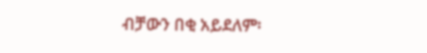ብቻውን በቂ አይደለም፡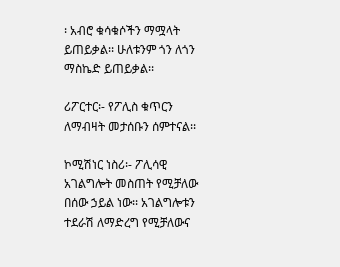፡ አብሮ ቁሳቁሶችን ማሟላት ይጠይቃል፡፡ ሁለቱንም ጎን ለጎን ማስኬድ ይጠይቃል፡፡

ሪፖርተር፡- የፖሊስ ቁጥርን ለማብዛት መታሰቡን ሰምተናል፡፡

ኮሚሽነር ነስሪ፡- ፖሊሳዊ አገልግሎት መስጠት የሚቻለው በሰው ኃይል ነው፡፡ አገልግሎቱን ተደራሽ ለማድረግ የሚቻለውና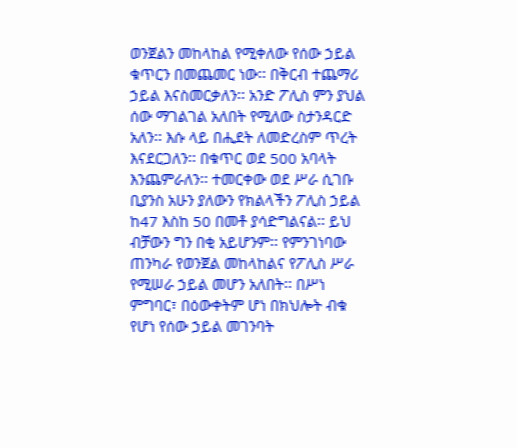ወንጀልን መከላከል የሚቀለው የሰው ኃይል ቁጥርን በመጨመር ነው፡፡ በቅርብ ተጨማሪ ኃይል እናስመርቃለን፡፡ አንድ ፖሊስ ምን ያህል ሰው ማገልገል አለበት የሚለው ስታንዳርድ አለን፡፡ እሱ ላይ በሒደት ለመድረስም ጥረት እናደርጋለን፡፡ በቁጥር ወደ 500 አባላት እንጨምራለን፡፡ ተመርቀው ወደ ሥራ ሲገቡ ቢያንስ አሁን ያለውን የክልላችን ፖሊስ ኃይል ከ47 እስከ 50 በመቶ ያሳድግልናል፡፡ ይህ ብቻውን ግን በቂ አይሆንም፡፡ የምንገነባው ጠንካራ የወንጀል መከላከልና የፖሊስ ሥራ የሚሠራ ኃይል መሆን አለበት፡፡ በሥነ ምግባር፣ በዕውቀትም ሆነ በክህሎት ብቁ የሆነ የሰው ኃይል መገንባት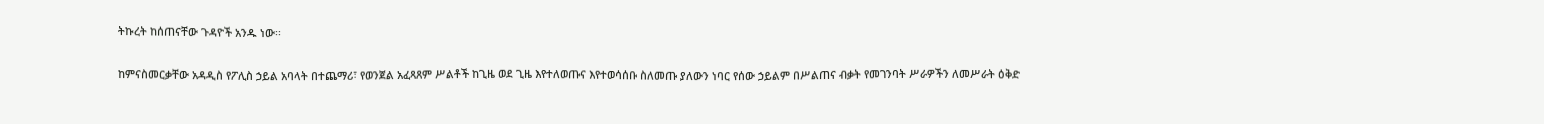ትኩረት ከሰጠናቸው ጉዳዮች አንዱ ነው፡፡

ከምናስመርቃቸው አዳዲስ የፖሊስ ኃይል አባላት በተጨማሪ፣ የወንጀል አፈጻጸም ሥልቶች ከጊዜ ወደ ጊዜ እየተለወጡና እየተወሳሰቡ ስለመጡ ያለውን ነባር የሰው ኃይልም በሥልጠና ብቃት የመገንባት ሥራዎችን ለመሥራት ዕቅድ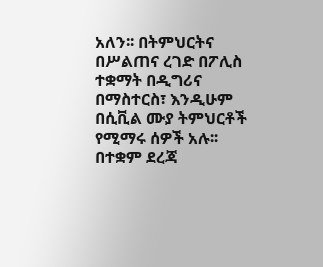አለን፡፡ በትምህርትና በሥልጠና ረገድ በፖሊስ ተቋማት በዲግሪና በማስተርስ፣ እንዲሁም በሲቪል ሙያ ትምህርቶች የሚማሩ ሰዎች አሉ፡፡ በተቋም ደረጃ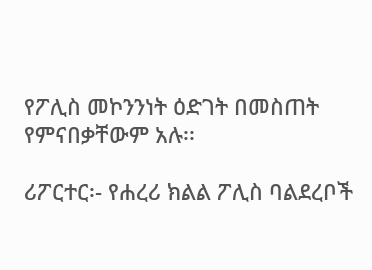የፖሊስ መኮንንነት ዕድገት በመስጠት የምናበቃቸውም አሉ፡፡

ሪፖርተር፡- የሐረሪ ክልል ፖሊስ ባልደረቦች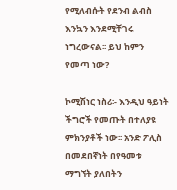የሚለብሱት የደንብ ልብስ እንኳን እንደሚቸገሩ ነግረውናል፡፡ ይህ ከምን የመጣ ነው?

ኮሚሽነር ነስሪ፡- እንዲህ ዓይነት ችግሮች የመጡት በተለያዩ ምክንያቶች ነው፡፡ አንድ ፖሊስ በመደበኛነት በየዓመቱ ማግኘት ያለበትን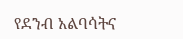የደንብ አልባሳትና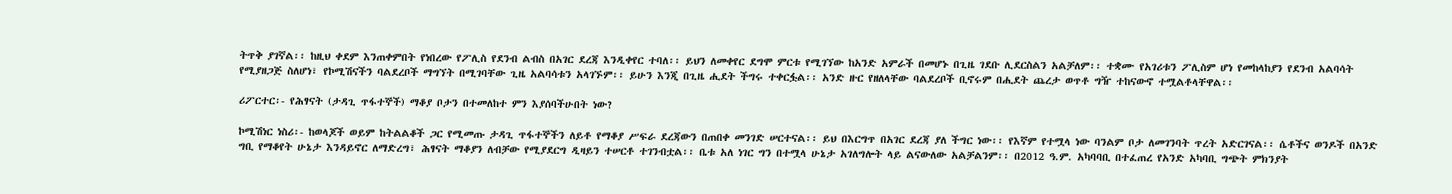ትጥቅ ያገኛል፡፡ ከዚህ ቀደም እንጠቀምበት የነበረው የፖሊስ የደንብ ልብስ በአገር ደረጃ እንዲቀየር ተባለ፡፡ ይህን ለመቀየር ደግሞ ምርቱ የሚገኘው ከአንድ አምራች በመሆኑ በጊዜ ገደቡ ሊደርስልን አልቻለም፡፡ ተቋሙ የአገሪቱን ፖሊስም ሆነ የመከላከያን የደንብ አልባሳት የሚያዘጋጅ ስለሆነ፣ የኮሚሽናችን ባልደረቦች ማግኘት በሚገባቸው ጊዜ አልባሳቱን አላገኙም፡፡ ይሁን እንጂ በጊዜ ሒደት ችግሩ ተቀርፏል፡፡ አንድ ዙር የዘለላቸው ባልደረቦች ቢኖሩም በሒደት ጨረታ ወጥቶ ግዥ ተከናውኖ ተሟልቶላቸዋል፡፡

ሪፖርተር፡- የሕፃናት (ታዳጊ ጥፋተኞች) ማቆያ ቦታን በተመለከተ ምን እያሰባችሁበት ነው?

ኮሚሽነር ነስሪ፡- ከወላጆች ወይም ከትልልቆች ጋር የሚመጡ ታዳጊ ጥፋተኞችን ለይቶ የማቆያ ሥፍራ ደረጃውን በጠበቀ መንገድ ሠርተናል፡፡ ይህ በእርግጥ በአገር ደረጃ ያለ ችግር ነው፡፡ የእኛም የተሟላ ነው ባንልም ቦታ ለመገንባት ጥረት አድርገናል፡፡ ሴቶችና ወንዶች በአንድ ግቢ የማቆየት ሁኔታ እንዳይኖር ለማድረግ፣ ሕፃናት ማቆያን ለብቻው የሚያደርግ ዲዛይን ተሠርቶ ተገንብቷል፡፡ ቤቱ አለ ነገር ግን በተሟላ ሁኔታ አገለግሎት ላይ ልናውለው አልቻልንም፡፡ በ2012 ዓ.ም. አካባባቢ በተፈጠረ የአንድ አካባቢ ግጭት ምክንያት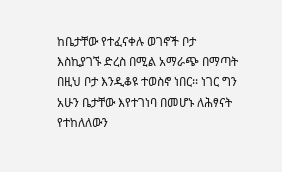ከቤታቸው የተፈናቀሉ ወገኖች ቦታ እስኪያገኙ ድረስ በሚል አማራጭ በማጣት በዚህ ቦታ እንዲቆዩ ተወስኖ ነበር፡፡ ነገር ግን አሁን ቤታቸው እየተገነባ በመሆኑ ለሕፃናት የተከለለውን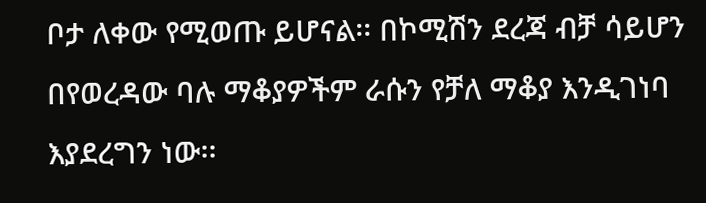ቦታ ለቀው የሚወጡ ይሆናል፡፡ በኮሚሽን ደረጃ ብቻ ሳይሆን በየወረዳው ባሉ ማቆያዎችም ራሱን የቻለ ማቆያ እንዲገነባ እያደረግን ነው፡፡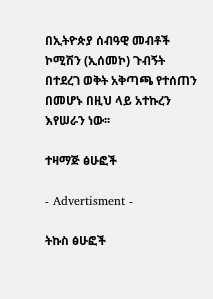በኢትዮጵያ ሰብዓዊ መብቶች ኮሚሽን (ኢሰመኮ) ጉብኝት በተደረገ ወቅት አቅጣጫ የተሰጠን በመሆኑ በዚህ ላይ አተኩረን እየሠራን ነው፡፡

ተዛማጅ ፅሁፎች

- Advertisment -

ትኩስ ፅሁፎች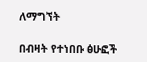ለማግኘት

በብዛት የተነበቡ ፅሁፎች